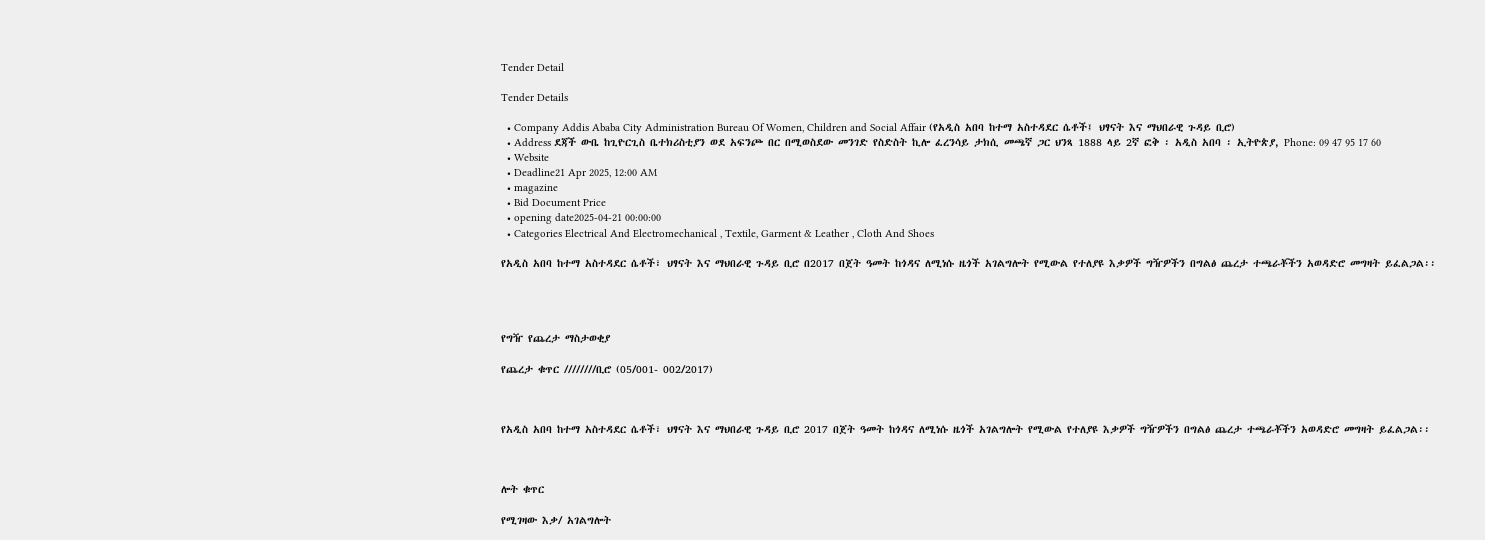Tender Detail

Tender Details

  • Company Addis Ababa City Administration Bureau Of Women, Children and Social Affair (የአዲስ አበባ ከተማ አስተዳደር ሴቶች፤ ህፃናት እና ማህበራዊ ጉዳይ ቢሮ)
  • Address ደጃች ውቤ ከጊዮርጊስ ቤተክሪስቲያን ወደ አፍንጮ በር በሚወስደው መንገድ የስድስት ኪሎ ፈረንሳይ ታክሲ መጫኛ ጋር ህንጻ 1888 ላይ 2ኛ ፎቅ ፡ አዲስ አበባ ፡ ኢትዮጵያ, Phone: 09 47 95 17 60
  • Website
  • Deadline21 Apr 2025, 12:00 AM
  • magazine
  • Bid Document Price
  • opening date2025-04-21 00:00:00
  • Categories Electrical And Electromechanical , Textile, Garment & Leather , Cloth And Shoes

የአዲስ አበባ ከተማ አስተዳደር ሴቶች፣ ህፃናት እና ማህበራዊ ጉዳይ ቢሮ በ2017 በጀት ዓመት ከጎዳና ለሚነሱ ዜጎች አገልግሎት የሚውል የተለያዩ እቃዎች ግዥዎችን በግልፅ ጨረታ ተጫራቾችን አወዳድሮ መግዛት ይፈልጋል፡፡




የግዥ የጨረታ ማስታወቂያ

የጨረታ ቁጥር ////////ቢሮ (05/001- 002/2017)



የአዲስ አበባ ከተማ አስተዳደር ሴቶች፣ ህፃናት እና ማህበራዊ ጉዳይ ቢሮ 2017 በጀት ዓመት ከጎዳና ለሚነሱ ዜጎች አገልግሎት የሚውል የተለያዩ እቃዎች ግዥዎችን በግልፅ ጨረታ ተጫራቾችን አወዳድሮ መግዛት ይፈልጋል፡፡



ሎት ቁጥር

የሚገዛው እቃ/ አገልግሎት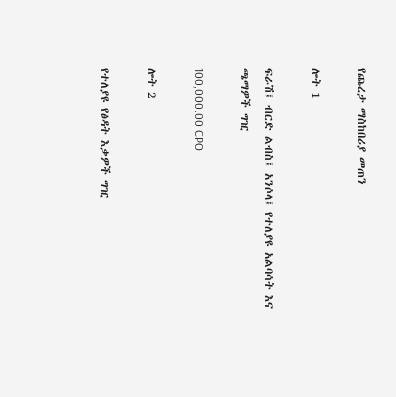የጨረታ ማስከበሪያ መጠን

ሎት 1

ፍራሽ፤ ብርድ ልብስ፤ አንሶላ፤ የተለያዩ አልባሳት እና ጫማዎች ግዢ

100,000.00 CPO

ሎት 2

የተለያዩ የፅዳት እቃዎች ግዢ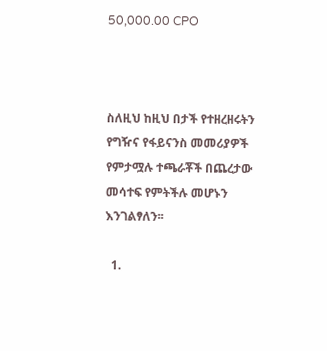50,000.00 CPO



ስለዚህ ከዚህ በታች የተዘረዘሩትን የግዥና የፋይናንስ መመሪያዎች የምታሟሉ ተጫራቾች በጨረታው መሳተፍ የምትችሉ መሆኑን እንገልፃለን፡፡

  1.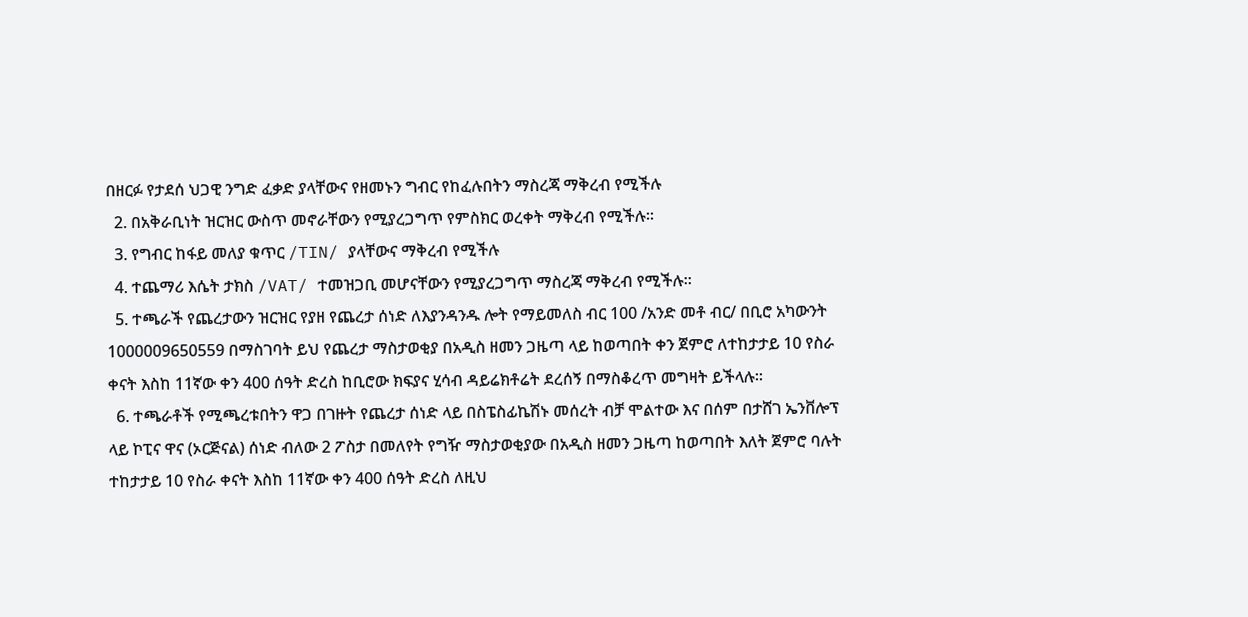በዘርፉ የታደሰ ህጋዊ ንግድ ፈቃድ ያላቸውና የዘመኑን ግብር የከፈሉበትን ማስረጃ ማቅረብ የሚችሉ
  2. በአቅራቢነት ዝርዝር ውስጥ መኖራቸውን የሚያረጋግጥ የምስክር ወረቀት ማቅረብ የሚችሉ፡፡
  3. የግብር ከፋይ መለያ ቁጥር /TIN/ ያላቸውና ማቅረብ የሚችሉ
  4. ተጨማሪ እሴት ታክስ /VAT/ ተመዝጋቢ መሆናቸውን የሚያረጋግጥ ማስረጃ ማቅረብ የሚችሉ።
  5. ተጫራች የጨረታውን ዝርዝር የያዘ የጨረታ ሰነድ ለእያንዳንዱ ሎት የማይመለስ ብር 100 /አንድ መቶ ብር/ በቢሮ አካውንት 1000009650559 በማስገባት ይህ የጨረታ ማስታወቂያ በአዲስ ዘመን ጋዜጣ ላይ ከወጣበት ቀን ጀምሮ ለተከታታይ 10 የስራ ቀናት እስከ 11ኛው ቀን 400 ሰዓት ድረስ ከቢሮው ክፍያና ሂሳብ ዳይሬክቶሬት ደረሰኝ በማስቆረጥ መግዛት ይችላሉ።
  6. ተጫራቶች የሚጫረቱበትን ዋጋ በገዙት የጨረታ ሰነድ ላይ በስፔስፊኬሽኑ መሰረት ብቻ ሞልተው እና በሰም በታሸገ ኤንቨሎፕ ላይ ኮፒና ዋና (ኦርጅናል) ሰነድ ብለው 2 ፖስታ በመለየት የግዥ ማስታወቂያው በአዲስ ዘመን ጋዜጣ ከወጣበት እለት ጀምሮ ባሉት ተከታታይ 10 የስራ ቀናት እስከ 11ኛው ቀን 400 ሰዓት ድረስ ለዚህ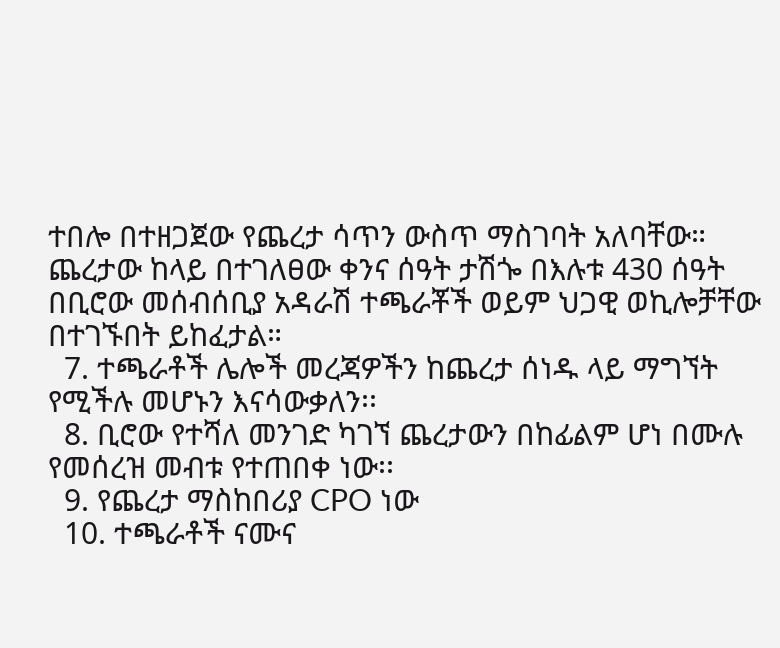ተበሎ በተዘጋጀው የጨረታ ሳጥን ውስጥ ማስገባት አለባቸው። ጨረታው ከላይ በተገለፀው ቀንና ሰዓት ታሽጐ በእሉቱ 430 ሰዓት በቢሮው መሰብሰቢያ አዳራሽ ተጫራቾች ወይም ህጋዊ ወኪሎቻቸው በተገኙበት ይከፈታል።
  7. ተጫራቶች ሌሎች መረጃዎችን ከጨረታ ሰነዱ ላይ ማግኘት የሚችሉ መሆኑን እናሳውቃለን፡፡
  8. ቢሮው የተሻለ መንገድ ካገኘ ጨረታውን በከፊልም ሆነ በሙሉ የመሰረዝ መብቱ የተጠበቀ ነው፡፡
  9. የጨረታ ማስከበሪያ CPO ነው
  10. ተጫራቶች ናሙና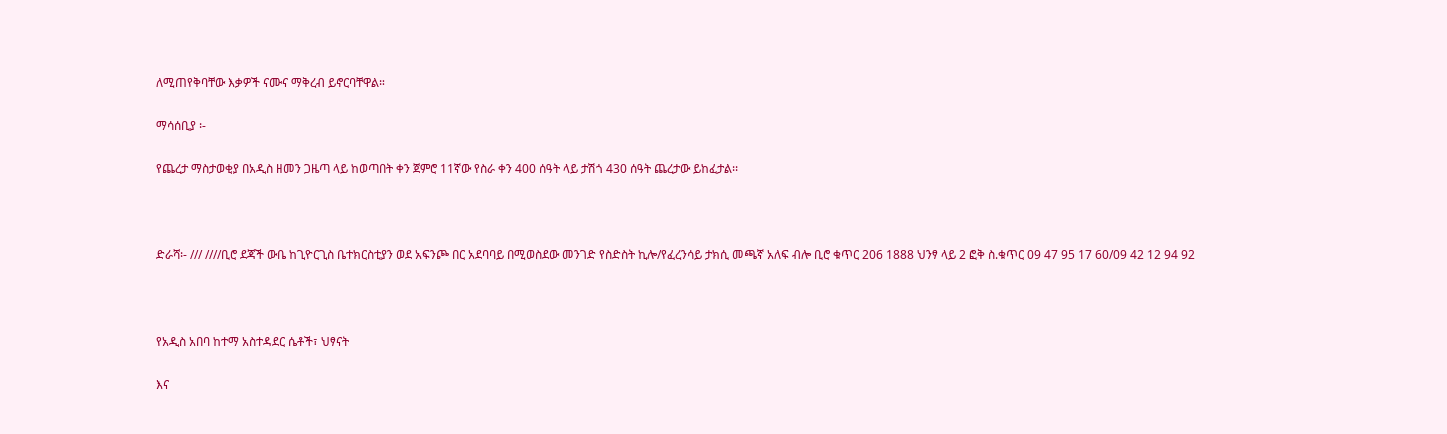ለሚጠየቅባቸው እቃዎች ናሙና ማቅረብ ይኖርባቸዋል።

ማሳሰቢያ ፡-

የጨረታ ማስታወቂያ በአዲስ ዘመን ጋዜጣ ላይ ከወጣበት ቀን ጀምሮ 11ኛው የስራ ቀን 400 ሰዓት ላይ ታሽጎ 430 ሰዓት ጨረታው ይከፈታል፡፡



ድራሻ፡- /// ////ቢሮ ደጃች ውቤ ከጊዮርጊስ ቤተክርስቲያን ወደ አፍንጮ በር አደባባይ በሚወስደው መንገድ የስድስት ኪሎ/የፈረንሳይ ታክሲ መጫኛ አለፍ ብሎ ቢሮ ቁጥር 206 1888 ህንፃ ላይ 2 ፎቅ ስ.ቁጥር 09 47 95 17 60/09 42 12 94 92



የአዲስ አበባ ከተማ አስተዳደር ሴቶች፣ ህፃናት

እና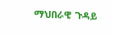ማህበራዊ ጉዳይ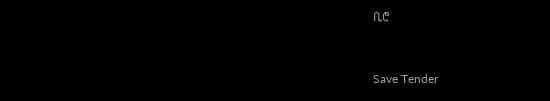ቢሮ



Save Tender